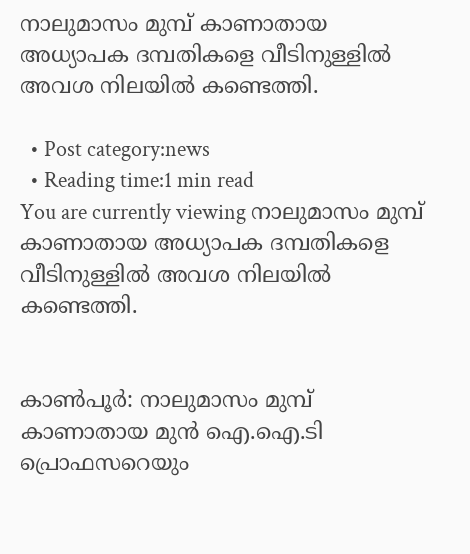നാലുമാസം മുമ്പ് കാണാതായ അധ്യാപക ദമ്പതികളെ വീടിനുള്ളില്‍ അവശ നിലയില്‍ കണ്ടെത്തി.

  • Post category:news
  • Reading time:1 min read
You are currently viewing നാലുമാസം മുമ്പ് കാണാതായ അധ്യാപക ദമ്പതികളെ വീടിനുള്ളില്‍ അവശ നിലയില്‍ കണ്ടെത്തി.


കാണ്‍പൂര്‍: നാലുമാസം മുമ്പ് കാണാതായ മുന്‍ ഐ.ഐ.ടി പ്രൊഫസറെയും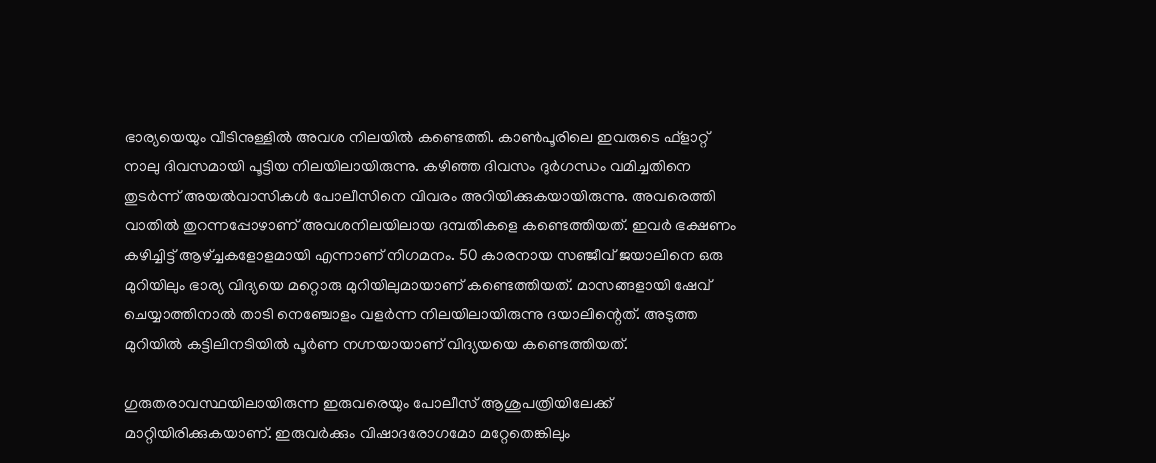ഭാര്യയെയും വീടിനുള്ളില്‍ അവശ നിലയില്‍ കണ്ടെത്തി. കാണ്‍പൂരിലെ ഇവരുടെ ഫ്‌ളാറ്റ് നാലു ദിവസമായി പൂട്ടിയ നിലയിലായിരുന്നു. കഴിഞ്ഞ ദിവസം ദുര്‍ഗന്ധം വമിച്ചതിനെ തുടര്‍ന്ന് അയല്‍വാസികള്‍ പോലീസിനെ വിവരം അറിയിക്കുകയായിരുന്നു. അവരെത്തി വാതില്‍ തുറന്നപ്പോഴാണ് അവശനിലയിലായ ദമ്പതികളെ കണ്ടെത്തിയത്. ഇവര്‍ ഭക്ഷണം കഴിച്ചിട്ട് ആഴ്ച്ചകളോളമായി എന്നാണ് നിഗമനം. 50 കാരനായ സഞ്ജീവ് ജയാലിനെ ഒരു മുറിയിലും ഭാര്യ വിദ്യയെ മറ്റൊരു മുറിയിലുമായാണ് കണ്ടെത്തിയത്. മാസങ്ങളായി ഷേവ് ചെയ്യാത്തിനാല്‍ താടി നെഞ്ചോളം വളര്‍ന്ന നിലയിലായിരുന്നു ദയാലിന്റെത്. അടുത്ത മുറിയില്‍ കട്ടിലിനടിയില്‍ പൂര്‍ണ നഗ്നയായാണ് വിദ്യയയെ കണ്ടെത്തിയത്.

ഗുരുതരാവസ്ഥയിലായിരുന്ന ഇരുവരെയും പോലീസ് ആശുപത്രിയിലേക്ക് മാറ്റിയിരിക്കുകയാണ്. ഇരുവര്‍ക്കും വിഷാദരോഗമോ മറ്റേതെങ്കിലും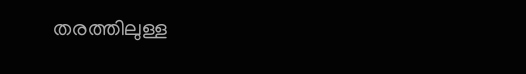തരത്തിലുള്ള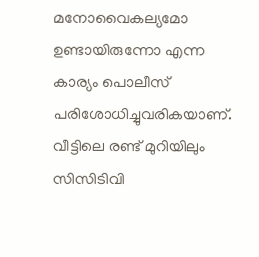മനോവൈകല്യമോ ഉണ്ടായിരുന്നോ എന്ന കാര്യം പൊലീസ് പരിശോധിച്ചുവരികയാണ്. വീട്ടിലെ രണ്ട് മുറിയിലും സിസിടിവി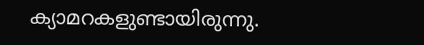ക്യാമറകളുണ്ടായിരുന്നു.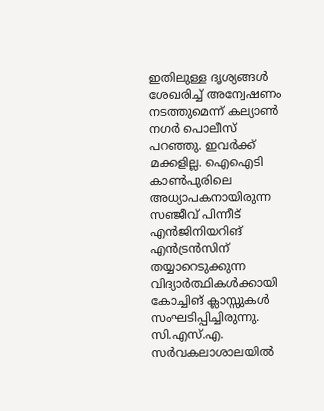ഇതിലുള്ള ദൃശ്യങ്ങള്‍ ശേഖരിച്ച് അന്വേഷണം നടത്തുമെന്ന് കല്യാണ്‍ നഗര്‍ പൊലീസ് പറഞ്ഞു. ഇവര്‍ക്ക് മക്കളില്ല. ഐഐടി കാണ്‍പുരിലെ അധ്യാപകനായിരുന്ന സഞ്ജീവ് പിന്നീട് എന്‍ജിനിയറിങ് എന്‍ട്രന്‍സിന് തയ്യാറെടുക്കുന്ന വിദ്യാര്‍ത്ഥികള്‍ക്കായി കോച്ചിങ് ക്ലാസ്സുകള്‍ സംഘടിപ്പിച്ചിരുന്നു. സി.എസ്.എ. സര്‍വകലാശാലയില്‍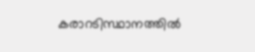കരാറടിസ്ഥാനത്തില്‍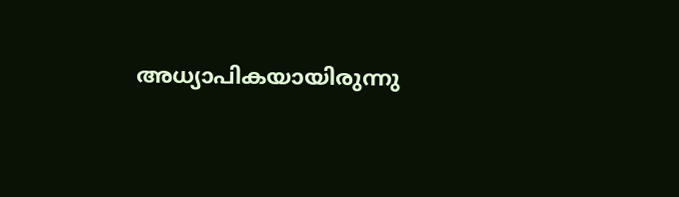അധ്യാപികയായിരുന്നു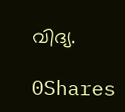വിദ്യ.

0Shares